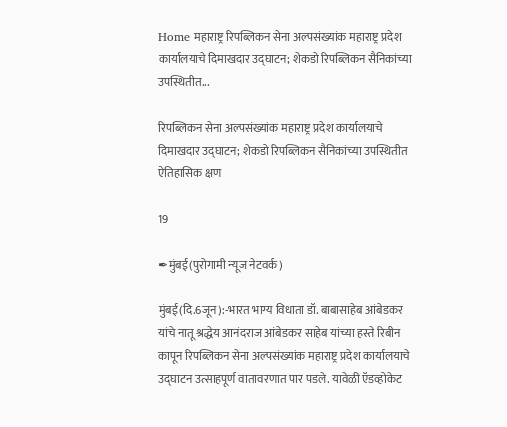Home महाराष्ट्र रिपब्लिकन सेना अल्पसंख्यांक महाराष्ट्र प्रदेश कार्यालयाचे दिमाखदार उद्घाटन; शेकडो रिपब्लिकन सैनिकांच्या उपस्थितीत...

रिपब्लिकन सेना अल्पसंख्यांक महाराष्ट्र प्रदेश कार्यालयाचे दिमाखदार उद्घाटन; शेकडो रिपब्लिकन सैनिकांच्या उपस्थितीत ऐतिहासिक क्षण

19

✒मुंबई(पुरोगामी न्यूज नेटवर्क)

मुंबई(दि.6जून):-भारत भाग्य विधाता डॉ. बाबासाहेब आंबेडकर यांचे नातू श्रद्धेय आनंदराज आंबेडकर साहेब यांच्या हस्ते रिबीन कापून रिपब्लिकन सेना अल्पसंख्यांक महाराष्ट्र प्रदेश कार्यालयाचे उद्घाटन उत्साहपूर्ण वातावरणात पार पडले. यावेळी ऍडव्होकेट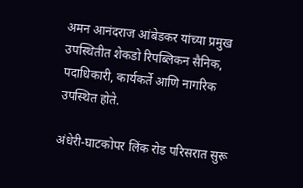अमन आनंदराज आंबेडकर यांच्या प्रमुख उपस्थितीत शेकडो रिपब्लिकन सैनिक, पदाधिकारी, कार्यकर्ते आणि नागरिक उपस्थित होते.

अंधेरी-घाटकोपर लिंक रोड परिसरात सुरू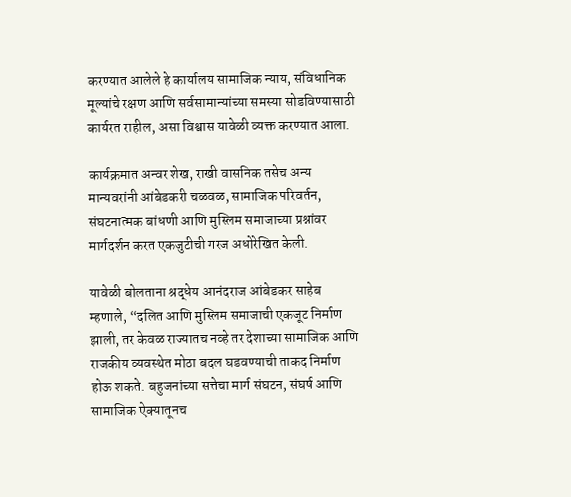करण्यात आलेले हे कार्यालय सामाजिक न्याय, संविधानिक मूल्यांचे रक्षण आणि सर्वसामान्यांच्या समस्या सोडविण्यासाठी कार्यरत राहील, असा विश्वास यावेळी व्यक्त करण्यात आला.

कार्यक्रमात अन्वर शेख, राखी वासनिक तसेच अन्य मान्यवरांनी आंबेडकरी चळवळ, सामाजिक परिवर्तन, संघटनात्मक बांधणी आणि मुस्लिम समाजाच्या प्रश्नांवर मार्गदर्शन करत एकजुटीची गरज अधोरेखित केली.

यावेळी बोलताना श्रद्धेय आनंदराज आंबेडकर साहेब म्हणाले, “दलित आणि मुस्लिम समाजाची एकजूट निर्माण झाली, तर केवळ राज्यातच नव्हे तर देशाच्या सामाजिक आणि राजकीय व्यवस्थेत मोठा बदल घडवण्याची ताकद निर्माण होऊ शकते. बहुजनांच्या सत्तेचा मार्ग संघटन, संघर्ष आणि सामाजिक ऐक्यातूनच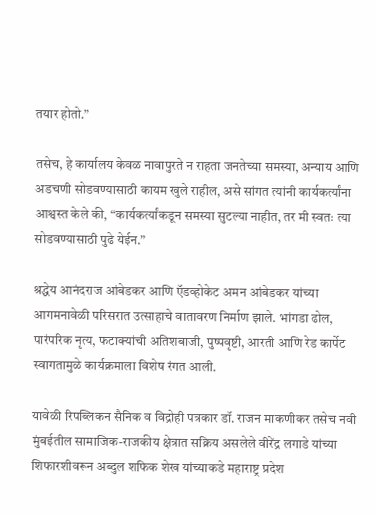तयार होतो.”

तसेच, हे कार्यालय केवळ नावापुरते न राहता जनतेच्या समस्या, अन्याय आणि अडचणी सोडवण्यासाठी कायम खुले राहील, असे सांगत त्यांनी कार्यकर्त्यांना आश्वस्त केले की, “कार्यकर्त्यांकडून समस्या सुटल्या नाहीत, तर मी स्वतः त्या सोडवण्यासाठी पुढे येईन.”

श्रद्धेय आनंदराज आंबेडकर आणि ऍडव्होकेट अमन आंबेडकर यांच्या आगमनावेळी परिसरात उत्साहाचे वातावरण निर्माण झाले. भांगडा ढोल, पारंपरिक नृत्य, फटाक्यांची अतिशबाजी, पुष्पवृष्टी, आरती आणि रेड कार्पेट स्वागतामुळे कार्यक्रमाला विशेष रंगत आली.

यावेळी रिपब्लिकन सैनिक व विद्रोही पत्रकार डॉ. राजन माकणीकर तसेच नवी मुंबईतील सामाजिक-राजकीय क्षेत्रात सक्रिय असलेले वीरेंद्र लगाडे यांच्या शिफारशीवरून अब्दुल शफिक शेख यांच्याकडे महाराष्ट्र प्रदेश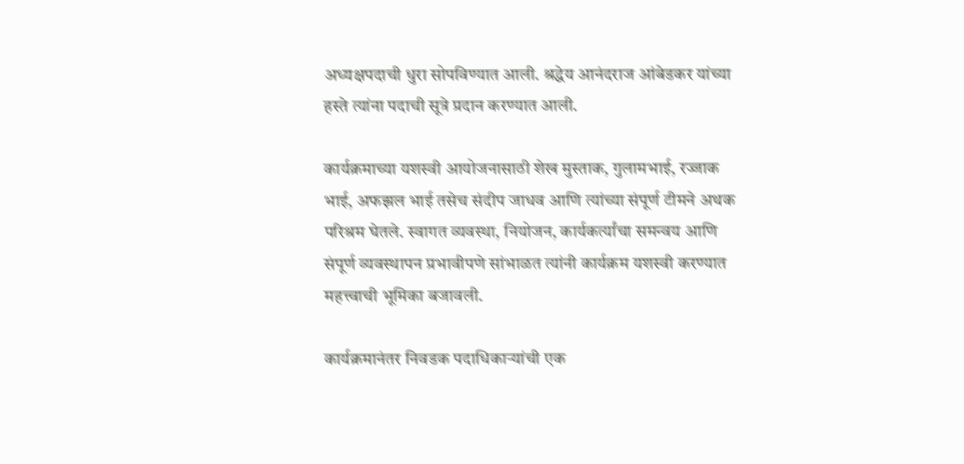अध्यक्षपदाची धुरा सोपविण्यात आली. श्रद्धेय आनंदराज आंबेडकर यांच्या हस्ते त्यांना पदाची सूत्रे प्रदान करण्यात आली.

कार्यक्रमाच्या यशस्वी आयोजनासाठी शेख मुस्ताक, गुलामभाई, रज्जाक भाई, अफझल भाई तसेच संदीप जाधव आणि त्यांच्या संपूर्ण टीमने अथक परिश्रम घेतले. स्वागत व्यवस्था, नियोजन, कार्यकर्त्यांचा समन्वय आणि संपूर्ण व्यवस्थापन प्रभावीपणे सांभाळत त्यांनी कार्यक्रम यशस्वी करण्यात महत्त्वाची भूमिका बजावली.

कार्यक्रमानंतर निवडक पदाधिकाऱ्यांची एक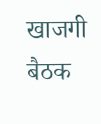खाजगी बैठक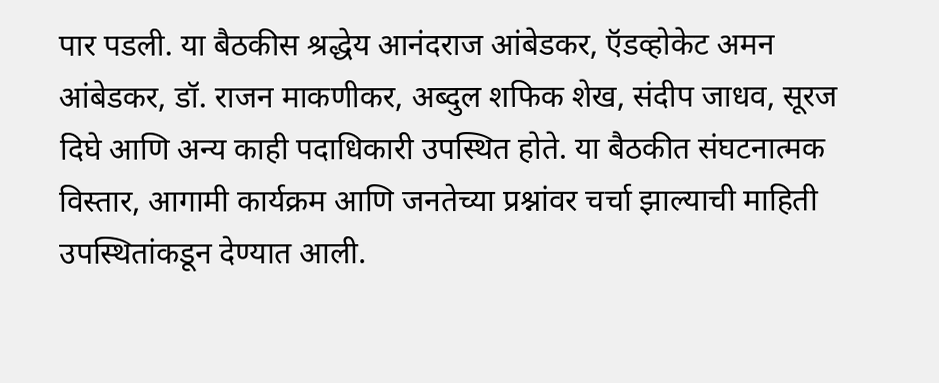पार पडली. या बैठकीस श्रद्धेय आनंदराज आंबेडकर, ऍडव्होकेट अमन आंबेडकर, डॉ. राजन माकणीकर, अब्दुल शफिक शेख, संदीप जाधव, सूरज दिघे आणि अन्य काही पदाधिकारी उपस्थित होते. या बैठकीत संघटनात्मक विस्तार, आगामी कार्यक्रम आणि जनतेच्या प्रश्नांवर चर्चा झाल्याची माहिती उपस्थितांकडून देण्यात आली.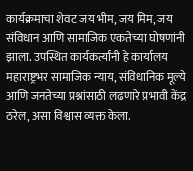कार्यक्रमाचा शेवट जय भीम, जय मिम, जय संविधान आणि सामाजिक एकतेच्या घोषणांनी झाला. उपस्थित कार्यकर्त्यांनी हे कार्यालय महाराष्ट्रभर सामाजिक न्याय, संविधानिक मूल्ये आणि जनतेच्या प्रश्नांसाठी लढणारे प्रभावी केंद्र ठरेल, असा विश्वास व्यक्त केला.